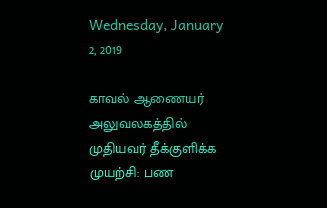Wednesday, January 2, 2019

காவல் ஆணையர் அலுவலகத்தில் முதியவர் தீக்குளிக்க முயற்சி: பண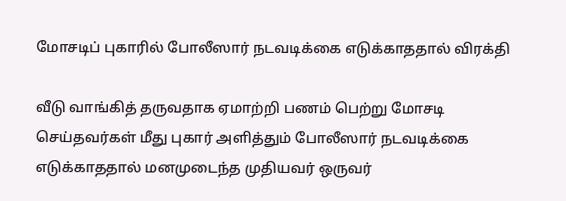மோசடிப் புகாரில் போலீஸார் நடவடிக்கை எடுக்காததால் விரக்தி

வீடு வாங்கித் தருவதாக ஏமாற்றி பணம் பெற்று மோசடி செய்தவர்கள் மீது புகார் அளித்தும் போலீஸார் நடவடிக்கை எடுக்காததால் மனமுடைந்த முதியவர் ஒருவர்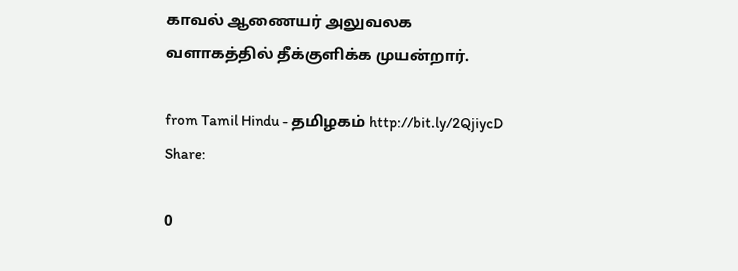காவல் ஆணையர் அலுவலக வளாகத்தில் தீக்குளிக்க முயன்றார்.

from Tamil Hindu - தமிழகம் http://bit.ly/2QjiycD
Share:

0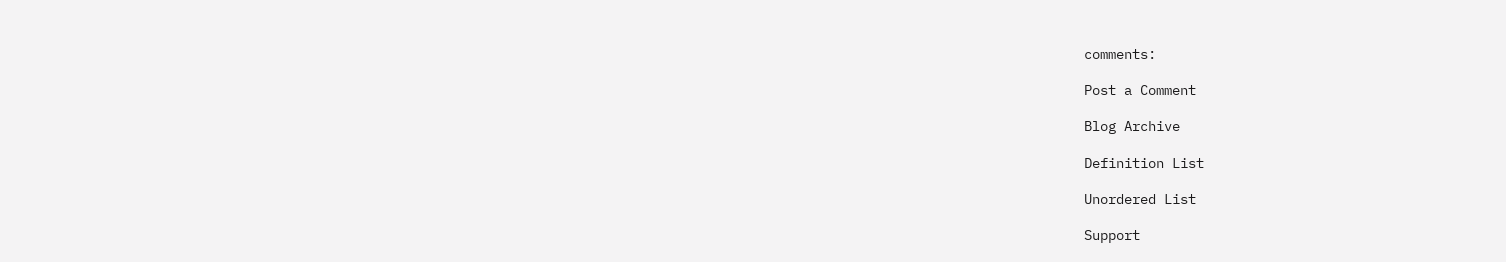comments:

Post a Comment

Blog Archive

Definition List

Unordered List

Support